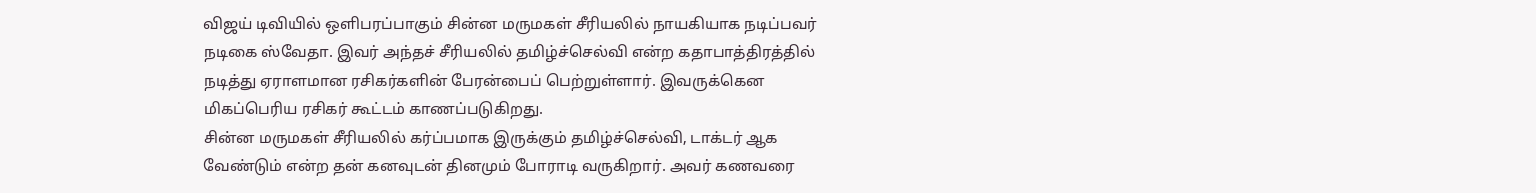விஜய் டிவியில் ஒளிபரப்பாகும் சின்ன மருமகள் சீரியலில் நாயகியாக நடிப்பவர் நடிகை ஸ்வேதா. இவர் அந்தச் சீரியலில் தமிழ்ச்செல்வி என்ற கதாபாத்திரத்தில் நடித்து ஏராளமான ரசிகர்களின் பேரன்பைப் பெற்றுள்ளார். இவருக்கென மிகப்பெரிய ரசிகர் கூட்டம் காணப்படுகிறது.
சின்ன மருமகள் சீரியலில் கர்ப்பமாக இருக்கும் தமிழ்ச்செல்வி, டாக்டர் ஆக வேண்டும் என்ற தன் கனவுடன் தினமும் போராடி வருகிறார். அவர் கணவரை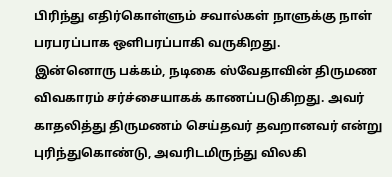பிரிந்து எதிர்கொள்ளும் சவால்கள் நாளுக்கு நாள் பரபரப்பாக ஒளிபரப்பாகி வருகிறது.
இன்னொரு பக்கம், நடிகை ஸ்வேதாவின் திருமண விவகாரம் சர்ச்சையாகக் காணப்படுகிறது. அவர் காதலித்து திருமணம் செய்தவர் தவறானவர் என்று புரிந்துகொண்டு, அவரிடமிருந்து விலகி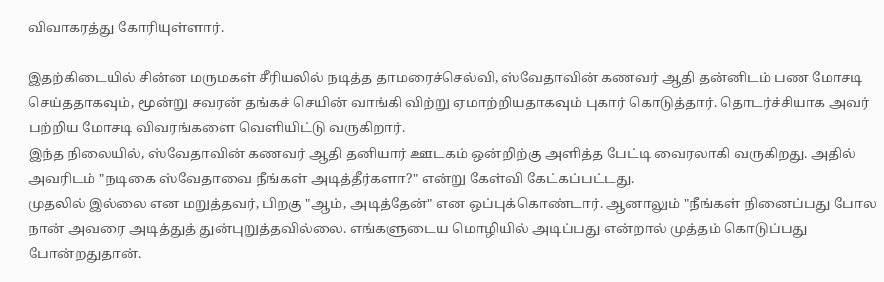விவாகரத்து கோரியுள்ளார்.

இதற்கிடையில் சின்ன மருமகள் சீரியலில் நடித்த தாமரைச்செல்வி, ஸ்வேதாவின் கணவர் ஆதி தன்னிடம் பண மோசடி செய்ததாகவும், மூன்று சவரன் தங்கச் செயின் வாங்கி விற்று ஏமாற்றியதாகவும் புகார் கொடுத்தார். தொடர்ச்சியாக அவர் பற்றிய மோசடி விவரங்களை வெளியிட்டு வருகிறார்.
இந்த நிலையில், ஸ்வேதாவின் கணவர் ஆதி தனியார் ஊடகம் ஒன்றிற்கு அளித்த பேட்டி வைரலாகி வருகிறது. அதில் அவரிடம் "நடிகை ஸ்வேதாவை நீங்கள் அடித்தீர்களா?" என்று கேள்வி கேட்கப்பட்டது.
முதலில் இல்லை என மறுத்தவர், பிறகு "ஆம், அடித்தேன்" என ஒப்புக்கொண்டார். ஆனாலும் "நீங்கள் நினைப்பது போல நான் அவரை அடித்துத் துன்புறுத்தவில்லை. எங்களுடைய மொழியில் அடிப்பது என்றால் முத்தம் கொடுப்பது போன்றதுதான்.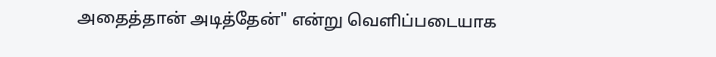அதைத்தான் அடித்தேன்" என்று வெளிப்படையாக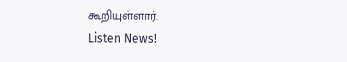கூறியுள்ளார்.
Listen News!